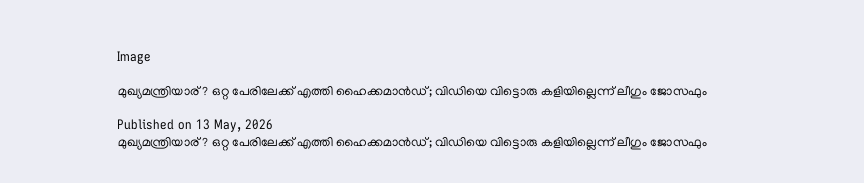Image

മുഖ്യമന്ത്രിയാര്? ഒറ്റ പേരിലേക്ക് എത്തി ഹൈക്കമാന്‍ഡ്; വിഡിയെ വിട്ടൊരു കളിയില്ലെന്ന് ലീഗും ജോസഫും

Published on 13 May, 2026
മുഖ്യമന്ത്രിയാര്? ഒറ്റ പേരിലേക്ക് എത്തി ഹൈക്കമാന്‍ഡ്; വിഡിയെ വിട്ടൊരു കളിയില്ലെന്ന് ലീഗും ജോസഫും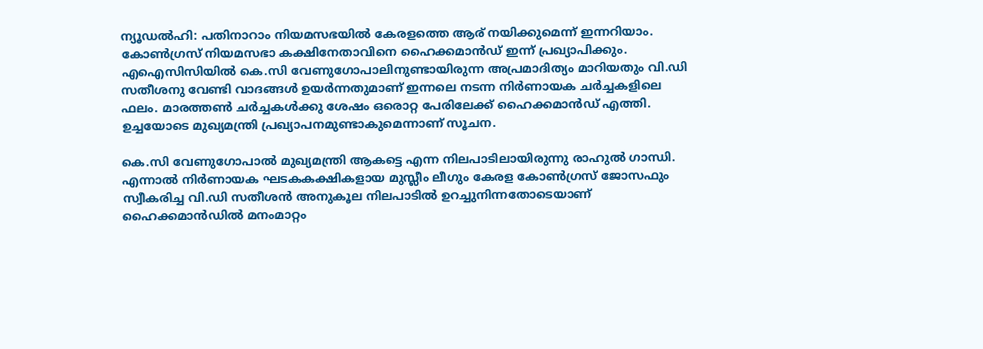ന്യൂഡല്‍ഹി: പതിനാറാം നിയമസഭയില്‍ കേരളത്തെ ആര് നയിക്കുമെന്ന് ഇന്നറിയാം. കോണ്‍ഗ്രസ് നിയമസഭാ കക്ഷിനേതാവിനെ ഹൈക്കമാന്‍ഡ് ഇന്ന് പ്രഖ്യാപിക്കും. എഐസിസിയില്‍ കെ.സി വേണുഗോപാലിനുണ്ടായിരുന്ന അപ്രമാദിത്യം മാറിയതും വി.ഡി സതീശനു വേണ്ടി വാദങ്ങള്‍ ഉയര്‍ന്നതുമാണ് ഇന്നലെ നടന്ന നിര്‍ണായക ചര്‍ച്ചകളിലെ ഫലം. മാരത്തണ്‍ ചര്‍ച്ചകള്‍ക്കു ശേഷം ഒരൊറ്റ പേരിലേക്ക് ഹൈക്കമാന്‍ഡ് എത്തി. ഉച്ചയോടെ മുഖ്യമന്ത്രി പ്രഖ്യാപനമുണ്ടാകുമെന്നാണ് സൂചന.

കെ.സി വേണുഗോപാല്‍ മുഖ്യമന്ത്രി ആകട്ടെ എന്ന നിലപാടിലായിരുന്നു രാഹുല്‍ ഗാന്ധി. എന്നാല്‍ നിര്‍ണായക ഘടകകക്ഷികളായ മുസ്ലീം ലീഗും കേരള കോണ്‍ഗ്രസ് ജോസഫും സ്വീകരിച്ച വി.ഡി സതീശന്‍ അനുകൂല നിലപാടില്‍ ഉറച്ചുനിന്നതോടെയാണ് ഹൈക്കമാന്‍ഡില്‍ മനംമാറ്റം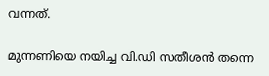വന്നത്.

മുന്നണിയെ നയിച്ച വി.ഡി സതീശന്‍ തന്നെ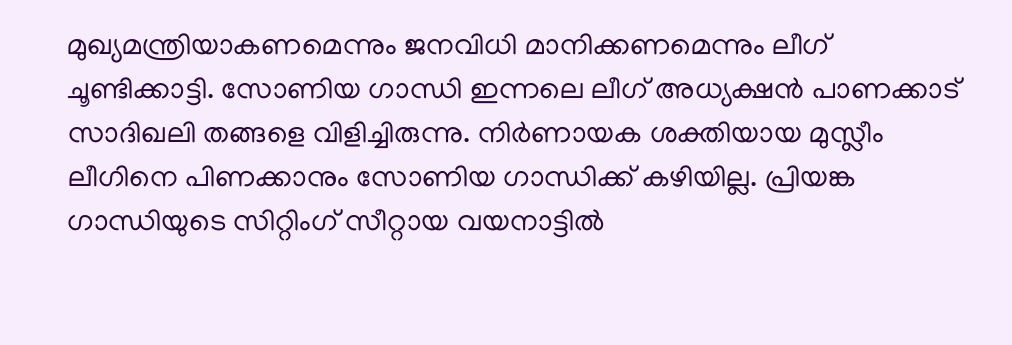മുഖ്യമന്ത്രിയാകണമെന്നും ജനവിധി മാനിക്കണമെന്നും ലീഗ് ചൂണ്ടിക്കാട്ടി. സോണിയ ഗാന്ധി ഇന്നലെ ലീഗ് അധ്യക്ഷന്‍ പാണക്കാട് സാദിഖലി തങ്ങളെ വിളിച്ചിരുന്നു. നിര്‍ണായക ശക്തിയായ മുസ്ലീം ലീഗിനെ പിണക്കാനും സോണിയ ഗാന്ധിക്ക് കഴിയില്ല. പ്രിയങ്ക ഗാന്ധിയുടെ സിറ്റിംഗ് സീറ്റായ വയനാട്ടില്‍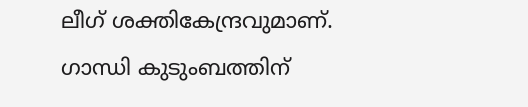ലീഗ് ശക്തികേന്ദ്രവുമാണ്. ഗാന്ധി കുടുംബത്തിന്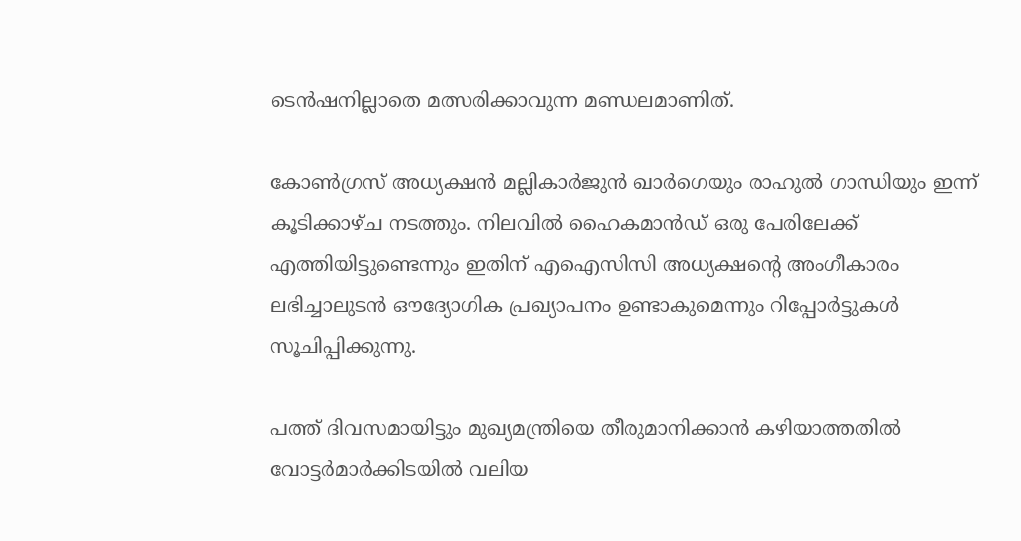ടെന്‍ഷനില്ലാതെ മത്സരിക്കാവുന്ന മണ്ഡലമാണിത്.

കോണ്‍ഗ്രസ് അധ്യക്ഷന്‍ മല്ലികാര്‍ജുന്‍ ഖാര്‍ഗെയും രാഹുല്‍ ഗാന്ധിയും ഇന്ന് കൂടിക്കാഴ്ച നടത്തും. നിലവില്‍ ഹൈകമാന്‍ഡ് ഒരു പേരിലേക്ക് എത്തിയിട്ടുണ്ടെന്നും ഇതിന് എഐസിസി അധ്യക്ഷന്റെ അംഗീകാരം ലഭിച്ചാലുടന്‍ ഔദ്യോഗിക പ്രഖ്യാപനം ഉണ്ടാകുമെന്നും റിപ്പോര്‍ട്ടുകള്‍ സൂചിപ്പിക്കുന്നു.

പത്ത് ദിവസമായിട്ടും മുഖ്യമന്ത്രിയെ തീരുമാനിക്കാന്‍ കഴിയാത്തതില്‍ വോട്ടര്‍മാര്‍ക്കിടയില്‍ വലിയ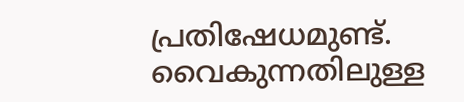പ്രതിഷേധമുണ്ട്. വൈകുന്നതിലുള്ള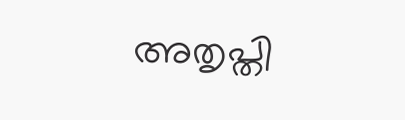അതൃപ്തി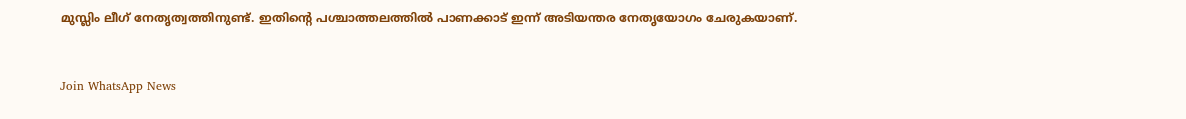മുസ്ലിം ലീഗ് നേതൃത്വത്തിനുണ്ട്. ഇതിന്റെ പശ്ചാത്തലത്തില്‍ പാണക്കാട് ഇന്ന് അടിയന്തര നേതൃയോഗം ചേരുകയാണ്.


Join WhatsApp News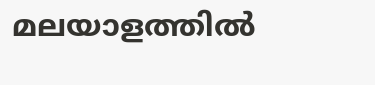മലയാളത്തില്‍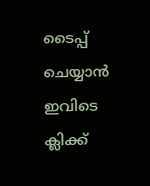ടൈപ്പ് ചെയ്യാന്‍ ഇവിടെ ക്ലിക്ക്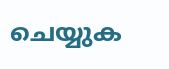ചെയ്യുക